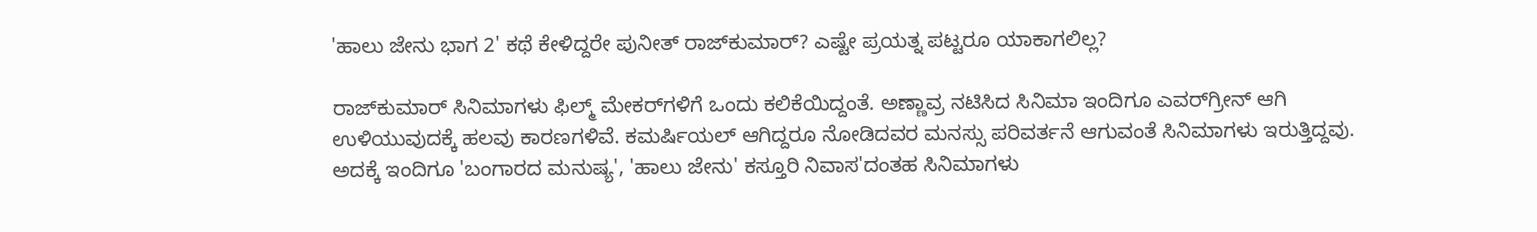'ಹಾಲು ಜೇನು ಭಾಗ 2' ಕಥೆ ಕೇಳಿದ್ದರೇ ಪುನೀತ್ ರಾಜ್‌ಕುಮಾರ್? ಎಷ್ಟೇ ಪ್ರಯತ್ನ ಪಟ್ಟರೂ ಯಾಕಾಗಲಿಲ್ಲ?

ರಾಜ್‌ಕುಮಾರ್ ಸಿನಿಮಾಗಳು ಫಿಲ್ಮ್ ಮೇಕರ್‌ಗಳಿಗೆ ಒಂದು ಕಲಿಕೆಯಿದ್ದಂತೆ. ಅಣ್ಣಾವ್ರ ನಟಿಸಿದ ಸಿನಿಮಾ ಇಂದಿಗೂ ಎವರ್‌ಗ್ರೀನ್ ಆಗಿ ಉಳಿಯುವುದಕ್ಕೆ ಹಲವು ಕಾರಣಗಳಿವೆ. ಕಮರ್ಷಿಯಲ್ ಆಗಿದ್ದರೂ ನೋಡಿದವರ ಮನಸ್ಸು ಪರಿವರ್ತನೆ ಆಗುವಂತೆ ಸಿನಿಮಾಗಳು ಇರುತ್ತಿದ್ದವು. ಅದಕ್ಕೆ ಇಂದಿಗೂ 'ಬಂಗಾರದ ಮನುಷ್ಯ', 'ಹಾಲು ಜೇನು' ಕಸ್ತೂರಿ ನಿವಾಸ'ದಂತಹ ಸಿನಿಮಾಗಳು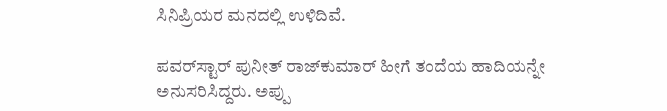ಸಿನಿಪ್ರಿಯರ ಮನದಲ್ಲಿ ಉಳಿದಿವೆ.

ಪವರ್‌ಸ್ಟಾರ್ ಪುನೀತ್ ರಾಜ್‌ಕುಮಾರ್ ಹೀಗೆ ತಂದೆಯ ಹಾದಿಯನ್ನೇ ಅನುಸರಿಸಿದ್ದರು. ಅಪ್ಪು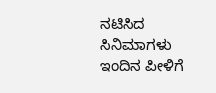ನಟಿಸಿದ ಸಿನಿಮಾಗಳು ಇಂದಿನ ಪೀಳಿಗೆ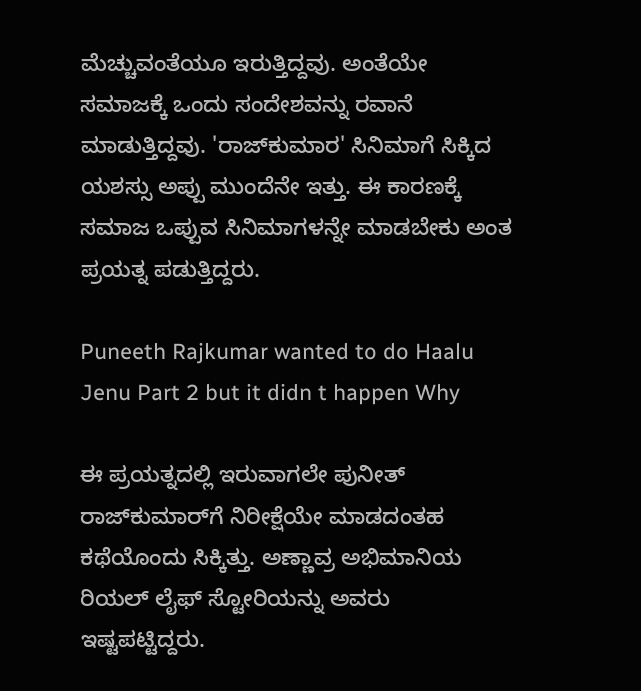ಮೆಚ್ಚುವಂತೆಯೂ ಇರುತ್ತಿದ್ದವು. ಅಂತೆಯೇ ಸಮಾಜಕ್ಕೆ ಒಂದು ಸಂದೇಶವನ್ನು ರವಾನೆ ಮಾಡುತ್ತಿದ್ದವು. 'ರಾಜ್‌ಕುಮಾರ' ಸಿನಿಮಾಗೆ ಸಿಕ್ಕಿದ ಯಶಸ್ಸು ಅಪ್ಪು ಮುಂದೆನೇ ಇತ್ತು. ಈ ಕಾರಣಕ್ಕೆ ಸಮಾಜ ಒಪ್ಪುವ ಸಿನಿಮಾಗಳನ್ನೇ ಮಾಡಬೇಕು ಅಂತ ಪ್ರಯತ್ನ ಪಡುತ್ತಿದ್ದರು.

Puneeth Rajkumar wanted to do Haalu Jenu Part 2 but it didn t happen Why

ಈ ಪ್ರಯತ್ನದಲ್ಲಿ ಇರುವಾಗಲೇ ಪುನೀತ್ ರಾಜ್‌ಕುಮಾರ್‌ಗೆ ನಿರೀಕ್ಷೆಯೇ ಮಾಡದಂತಹ ಕಥೆಯೊಂದು ಸಿಕ್ಕಿತ್ತು. ಅಣ್ಣಾವ್ರ ಅಭಿಮಾನಿಯ ರಿಯಲ್ ಲೈಫ್‌ ಸ್ಟೋರಿಯನ್ನು ಅವರು ಇಷ್ಟಪಟ್ಟಿದ್ದರು.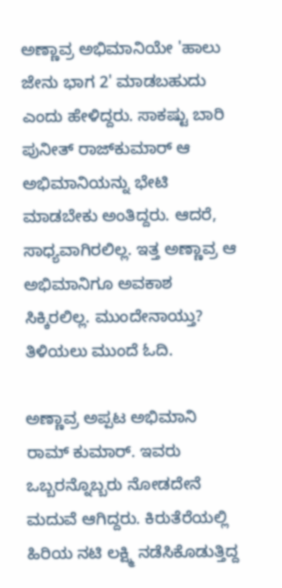ಅಣ್ಣಾವ್ರ ಅಭಿಮಾನಿಯೇ 'ಹಾಲು ಜೇನು ಭಾಗ 2' ಮಾಡಬಹುದು ಎಂದು ಹೇಳಿದ್ದರು. ಸಾಕಷ್ಟು ಬಾರಿ ಪುನೀತ್ ರಾಜ್‌ಕುಮಾರ್ ಆ ಅಭಿಮಾನಿಯನ್ನು ಭೇಟಿ ಮಾಡಬೇಕು ಅಂತಿದ್ದರು. ಆದರೆ, ಸಾಧ್ಯವಾಗಿರಲಿಲ್ಲ. ಇತ್ತ ಅಣ್ಣಾವ್ರ ಆ ಅಭಿಮಾನಿಗೂ ಅವಕಾಶ ಸಿಕ್ಕಿರಲಿಲ್ಲ. ಮುಂದೇನಾಯ್ತು? ತಿಳಿಯಲು ಮುಂದೆ ಓದಿ.

ಅಣ್ಣಾವ್ರ ಅಪ್ಪಟ ಅಭಿಮಾನಿ ರಾಮ್‌ ಕುಮಾರ್. ಇವರು ಒಬ್ಬರನ್ನೊಬ್ಬರು ನೋಡದೇನೆ ಮದುವೆ ಆಗಿದ್ದರು. ಕಿರುತೆರೆಯಲ್ಲಿ ಹಿರಿಯ ನಟಿ ಲಕ್ಷ್ಮಿ ನಡೆಸಿಕೊಡುತ್ತಿದ್ದ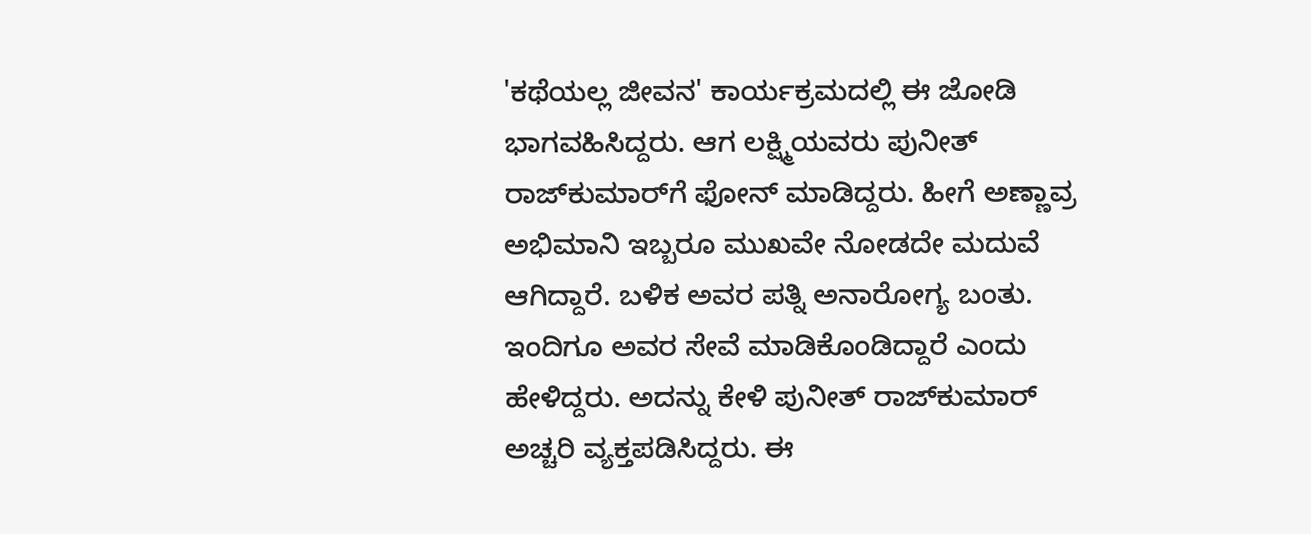'ಕಥೆಯಲ್ಲ ಜೀವನ' ಕಾರ್ಯಕ್ರಮದಲ್ಲಿ ಈ ಜೋಡಿ ಭಾಗವಹಿಸಿದ್ದರು. ಆಗ ಲಕ್ಷ್ಮಿಯವರು ಪುನೀತ್ ರಾಜ್‌ಕುಮಾರ್‌ಗೆ ಫೋನ್ ಮಾಡಿದ್ದರು. ಹೀಗೆ ಅಣ್ಣಾವ್ರ ಅಭಿಮಾನಿ ಇಬ್ಬರೂ ಮುಖವೇ ನೋಡದೇ ಮದುವೆ ಆಗಿದ್ದಾರೆ. ಬಳಿಕ ಅವರ ಪತ್ನಿ ಅನಾರೋಗ್ಯ ಬಂತು. ಇಂದಿಗೂ ಅವರ ಸೇವೆ ಮಾಡಿಕೊಂಡಿದ್ದಾರೆ ಎಂದು ಹೇಳಿದ್ದರು. ಅದನ್ನು ಕೇಳಿ ಪುನೀತ್ ರಾಜ್‌ಕುಮಾರ್ ಅಚ್ಚರಿ ವ್ಯಕ್ತಪಡಿಸಿದ್ದರು. ಈ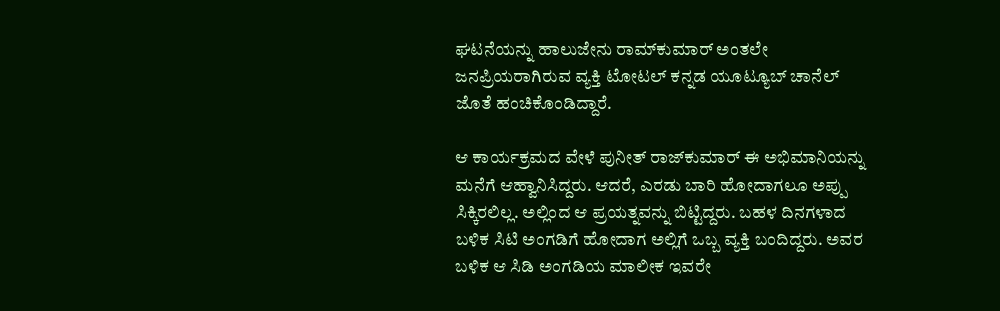ಘಟನೆಯನ್ನು ಹಾಲುಜೇನು ರಾಮ್‌ಕುಮಾರ್ ಅಂತಲೇ ಜನಪ್ರಿಯರಾಗಿರುವ ವ್ಯಕ್ತಿ ಟೋಟಲ್ ಕನ್ನಡ ಯೂಟ್ಯೂಬ್ ಚಾನೆಲ್‌ ಜೊತೆ ಹಂಚಿಕೊಂಡಿದ್ದಾರೆ.

ಆ ಕಾರ್ಯಕ್ರಮದ ವೇಳೆ ಪುನೀತ್ ರಾಜ್‌ಕುಮಾರ್ ಈ ಅಭಿಮಾನಿಯನ್ನು ಮನೆಗೆ ಆಹ್ವಾನಿಸಿದ್ದರು. ಆದರೆ, ಎರಡು ಬಾರಿ ಹೋದಾಗಲೂ ಅಪ್ಪು ಸಿಕ್ಕಿರಲಿಲ್ಲ. ಅಲ್ಲಿಂದ ಆ ಪ್ರಯತ್ನವನ್ನು ಬಿಟ್ಟಿದ್ದರು. ಬಹಳ ದಿನಗಳಾದ ಬಳಿಕ ಸಿಟಿ ಅಂಗಡಿಗೆ ಹೋದಾಗ ಅಲ್ಲಿಗೆ ಒಬ್ಬ ವ್ಯಕ್ತಿ ಬಂದಿದ್ದರು. ಅವರ ಬಳಿಕ ಆ ಸಿಡಿ ಅಂಗಡಿಯ ಮಾಲೀಕ ಇವರೇ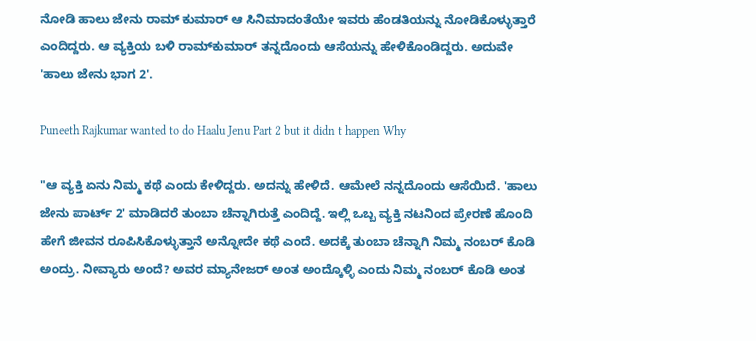ನೋಡಿ ಹಾಲು ಜೇನು ರಾಮ್‌ ಕುಮಾರ್ ಆ ಸಿನಿಮಾದಂತೆಯೇ ಇವರು ಹೆಂಡತಿಯನ್ನು ನೋಡಿಕೊಳ್ಳುತ್ತಾರೆ ಎಂದಿದ್ದರು. ಆ ವ್ಯಕ್ತಿಯ ಬಳಿ ರಾಮ್‌ಕುಮಾರ್ ತನ್ನದೊಂದು ಆಸೆಯನ್ನು ಹೇಳಿಕೊಂಡಿದ್ದರು. ಅದುವೇ 'ಹಾಲು ಜೇನು ಭಾಗ 2'.

Puneeth Rajkumar wanted to do Haalu Jenu Part 2 but it didn t happen Why

"ಆ ವ್ಯಕ್ತಿ ಏನು ನಿಮ್ಮ ಕಥೆ ಎಂದು ಕೇಳಿದ್ದರು. ಅದನ್ನು ಹೇಳಿದೆ. ಆಮೇಲೆ ನನ್ನದೊಂದು ಆಸೆಯಿದೆ. 'ಹಾಲು ಜೇನು ಪಾರ್ಟ್ 2' ಮಾಡಿದರೆ ತುಂಬಾ ಚೆನ್ನಾಗಿರುತ್ತೆ ಎಂದಿದ್ದೆ. ಇಲ್ಲಿ ಒಬ್ಬ ವ್ಯಕ್ತಿ ನಟನಿಂದ ಪ್ರೇರಣೆ ಹೊಂದಿ ಹೇಗೆ ಜೀವನ ರೂಪಿಸಿಕೊಳ್ಳುತ್ತಾನೆ ಅನ್ನೋದೇ ಕಥೆ ಎಂದೆ. ಅದಕ್ಕೆ ತುಂಬಾ ಚೆನ್ನಾಗಿ ನಿಮ್ಮ ನಂಬರ್ ಕೊಡಿ ಅಂದ್ರು. ನೀವ್ಯಾರು ಅಂದೆ? ಅವರ ಮ್ಯಾನೇಜರ್ ಅಂತ ಅಂದ್ಕೊಳ್ಳಿ ಎಂದು ನಿಮ್ಮ ನಂಬರ್ ಕೊಡಿ ಅಂತ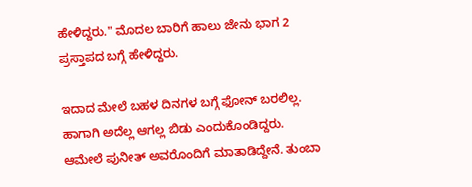ಹೇಳಿದ್ದರು." ಮೊದಲ ಬಾರಿಗೆ ಹಾಲು ಜೇನು ಭಾಗ 2 ಪ್ರಸ್ತಾಪದ ಬಗ್ಗೆ ಹೇಳಿದ್ದರು.

ಇದಾದ ಮೇಲೆ ಬಹಳ ದಿನಗಳ ಬಗ್ಗೆ ಫೋನ್ ಬರಲಿಲ್ಲ. ಹಾಗಾಗಿ ಅದೆಲ್ಲ ಆಗಲ್ಲ ಬಿಡು ಎಂದುಕೊಂಡಿದ್ದರು. ಆಮೇಲೆ ಪುನೀತ್ ಅವರೊಂದಿಗೆ ಮಾತಾಡಿದ್ದೇನೆ. ತುಂಬಾ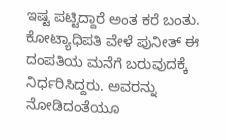ಇಷ್ಟ ಪಟ್ಟಿದ್ದಾರೆ ಅಂತ ಕರೆ ಬಂತು. ಕೋಟ್ಯಾಧಿಪತಿ ವೇಳೆ ಪುನೀತ್ ಈ ದಂಪತಿಯ ಮನೆಗೆ ಬರುವುದಕ್ಕೆ ನಿರ್ಧರಿಸಿದ್ದರು. ಅವರನ್ನು ನೋಡಿದಂತೆಯೂ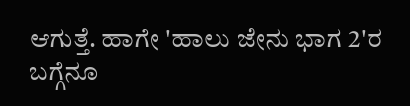ಆಗುತ್ತೆ. ಹಾಗೇ 'ಹಾಲು ಜೇನು ಭಾಗ 2'ರ ಬಗ್ಗೆನೂ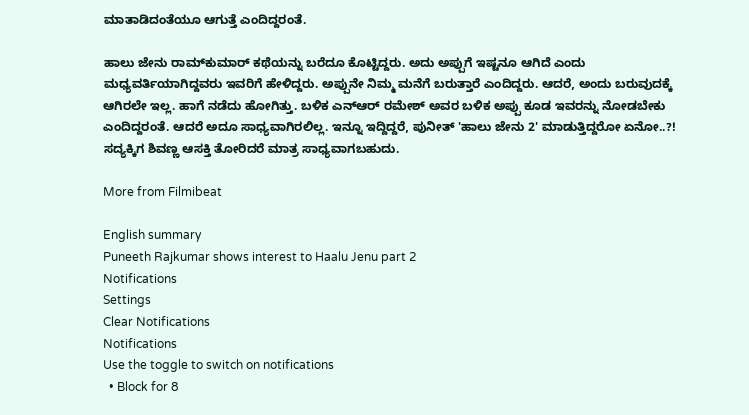ಮಾತಾಡಿದಂತೆಯೂ ಆಗುತ್ತೆ ಎಂದಿದ್ದರಂತೆ.

ಹಾಲು ಜೇನು ರಾಮ್‌ಕುಮಾರ್ ಕಥೆಯನ್ನು ಬರೆದೂ ಕೊಟ್ಟಿದ್ದರು. ಅದು ಅಪ್ಪುಗೆ ಇಷ್ಟನೂ ಆಗಿದೆ ಎಂದು ಮಧ್ಯವರ್ತಿಯಾಗಿದ್ದವರು ಇವರಿಗೆ ಹೇಳಿದ್ದರು. ಅಪ್ಪುನೇ ನಿಮ್ಮ ಮನೆಗೆ ಬರುತ್ತಾರೆ ಎಂದಿದ್ದರು. ಆದರೆ, ಅಂದು ಬರುವುದಕ್ಕೆ ಆಗಿರಲೇ ಇಲ್ಲ. ಹಾಗೆ ನಡೆದು ಹೋಗಿತ್ತು. ಬಳಿಕ ಎನ್‌ಆರ್ ರಮೇಶ್ ಅವರ ಬಳಿಕ ಅಪ್ಪು ಕೂಡ ಇವರನ್ನು ನೋಡಬೇಕು ಎಂದಿದ್ದರಂತೆ. ಆದರೆ ಅದೂ ಸಾಧ್ಯವಾಗಿರಲಿಲ್ಲ. ಇನ್ನೂ ಇದ್ದಿದ್ದರೆ, ಪುನೀತ್ 'ಹಾಲು ಜೇನು 2' ಮಾಡುತ್ತಿದ್ದರೋ ಏನೋ..?! ಸದ್ಯಕ್ಕಿಗ ಶಿವಣ್ಣ ಆಸಕ್ತಿ ತೋರಿದರೆ ಮಾತ್ರ ಸಾಧ್ಯವಾಗಬಹುದು.

More from Filmibeat

English summary
Puneeth Rajkumar shows interest to Haalu Jenu part 2
Notifications
Settings
Clear Notifications
Notifications
Use the toggle to switch on notifications
  • Block for 8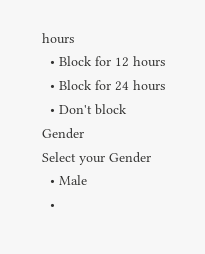hours
  • Block for 12 hours
  • Block for 24 hours
  • Don't block
Gender
Select your Gender
  • Male
  •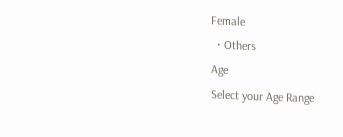Female
  • Others
Age
Select your Age Range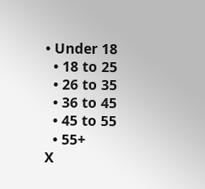• Under 18
  • 18 to 25
  • 26 to 35
  • 36 to 45
  • 45 to 55
  • 55+
X